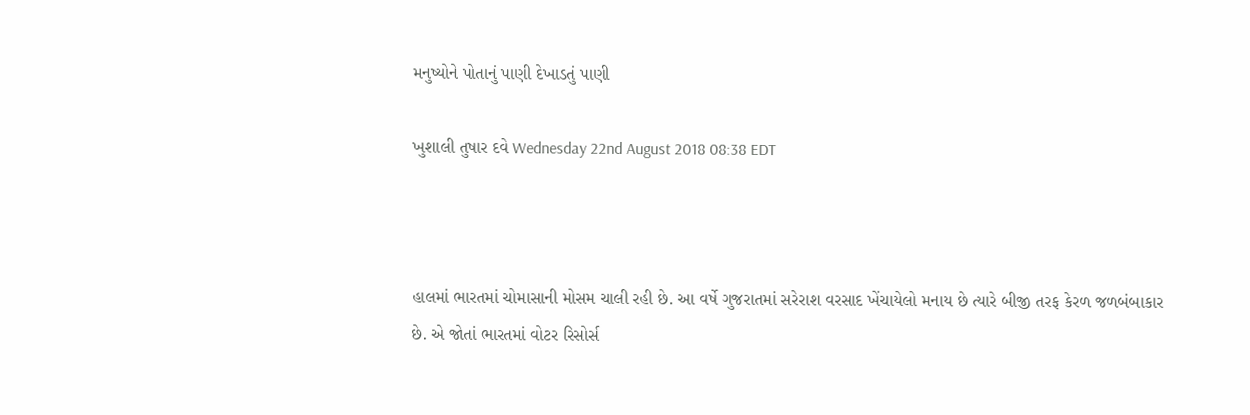મનુષ્યોને પોતાનું પાણી દેખાડતું પાણી

ખુશાલી તુષાર દવે Wednesday 22nd August 2018 08:38 EDT



હાલમાં ભારતમાં ચોમાસાની મોસમ ચાલી રહી છે. આ વર્ષે ગુજરાતમાં સરેરાશ વરસાદ ખેંચાયેલો મનાય છે ત્યારે બીજી તરફ કેરળ જળબંબાકાર છે. એ જોતાં ભારતમાં વોટર રિસોર્સ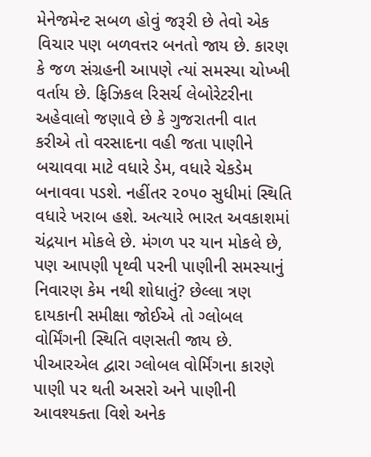મેનેજમેન્ટ સબળ હોવું જરૂરી છે તેવો એક વિચાર પણ બળવત્તર બનતો જાય છે. કારણ કે જળ સંગ્રહની આપણે ત્યાં સમસ્યા ચોખ્ખી વર્તાય છે. ફિઝિકલ રિસર્ચ લેબોરેટરીના અહેવાલો જણાવે છે કે ગુજરાતની વાત કરીએ તો વરસાદના વહી જતા પાણીને બચાવવા માટે વધારે ડેમ, વધારે ચેકડેમ બનાવવા પડશે. નહીંતર ૨૦૫૦ સુધીમાં સ્થિતિ વધારે ખરાબ હશે. અત્યારે ભારત અવકાશમાં ચંદ્રયાન મોકલે છે. મંગળ પર યાન મોકલે છે, પણ આપણી પૃથ્વી પરની પાણીની સમસ્યાનું નિવારણ કેમ નથી શોધાતું? છેલ્લા ત્રણ દાયકાની સમીક્ષા જોઈએ તો ગ્લોબલ વોર્મિંગની સ્થિતિ વણસતી જાય છે.
પીઆરએલ દ્વારા ગ્લોબલ વોર્મિંગના કારણે પાણી પર થતી અસરો અને પાણીની આવશ્યક્તા વિશે અનેક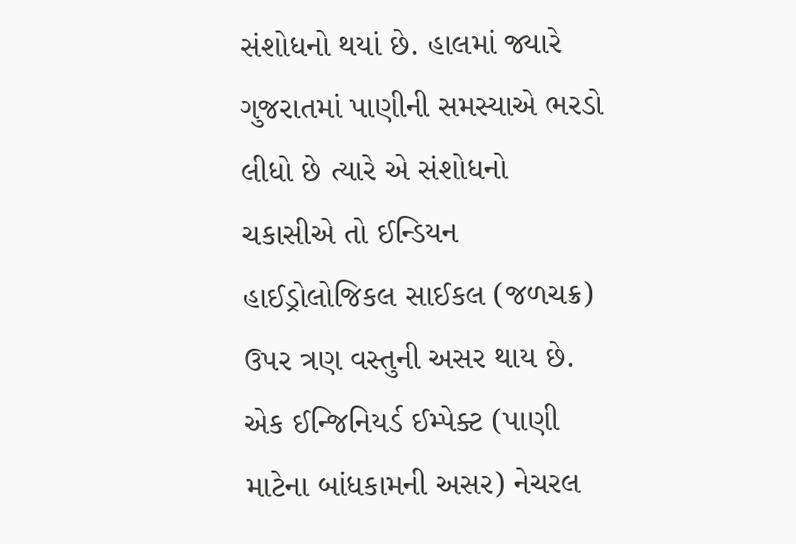સંશોધનો થયાં છે. હાલમાં જ્યારે ગુજરાતમાં પાણીની સમસ્યાએ ભરડો લીધો છે ત્યારે એ સંશોધનો ચકાસીએ તો ઈન્ડિયન હાઈડ્રોલોજિકલ સાઈકલ (જળચક્ર) ઉપર ત્રણ વસ્તુની અસર થાય છે. એક ઈન્જિનિયર્ડ ઈમ્પેક્ટ (પાણી માટેના બાંધકામની અસર) નેચરલ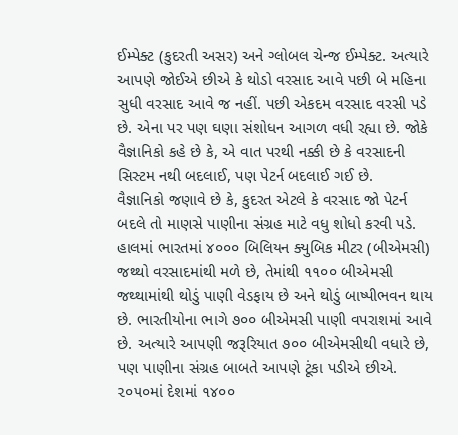ઈમ્પેક્ટ (કુદરતી અસર) અને ગ્લોબલ ચેન્જ ઈમ્પેક્ટ. અત્યારે આપણે જોઈએ છીએ કે થોડો વરસાદ આવે પછી બે મહિના સુધી વરસાદ આવે જ નહીં. પછી એકદમ વરસાદ વરસી પડે છે. એના પર પણ ઘણા સંશોધન આગળ વધી રહ્યા છે. જોકે વૈજ્ઞાનિકો કહે છે કે, એ વાત પરથી નક્કી છે કે વરસાદની સિસ્ટમ નથી બદલાઈ, પણ પેટર્ન બદલાઈ ગઈ છે.
વૈજ્ઞાનિકો જણાવે છે કે, કુદરત એટલે કે વરસાદ જો પેટર્ન બદલે તો માણસે પાણીના સંગ્રહ માટે વધુ શોધો કરવી પડે. હાલમાં ભારતમાં ૪૦૦૦ બિલિયન ક્યુબિક મીટર (બીએમસી) જથ્થો વરસાદમાંથી મળે છે, તેમાંથી ૧૧૦૦ બીએમસી જથ્થામાંથી થોડું પાણી વેડફાય છે અને થોડું બાષ્પીભવન થાય છે. ભારતીયોના ભાગે ૭૦૦ બીએમસી પાણી વપરાશમાં આવે છે. અત્યારે આપણી જરૂરિયાત ૭૦૦ બીએમસીથી વધારે છે, પણ પાણીના સંગ્રહ બાબતે આપણે ટૂંકા પડીએ છીએ.
૨૦૫૦માં દેશમાં ૧૪૦૦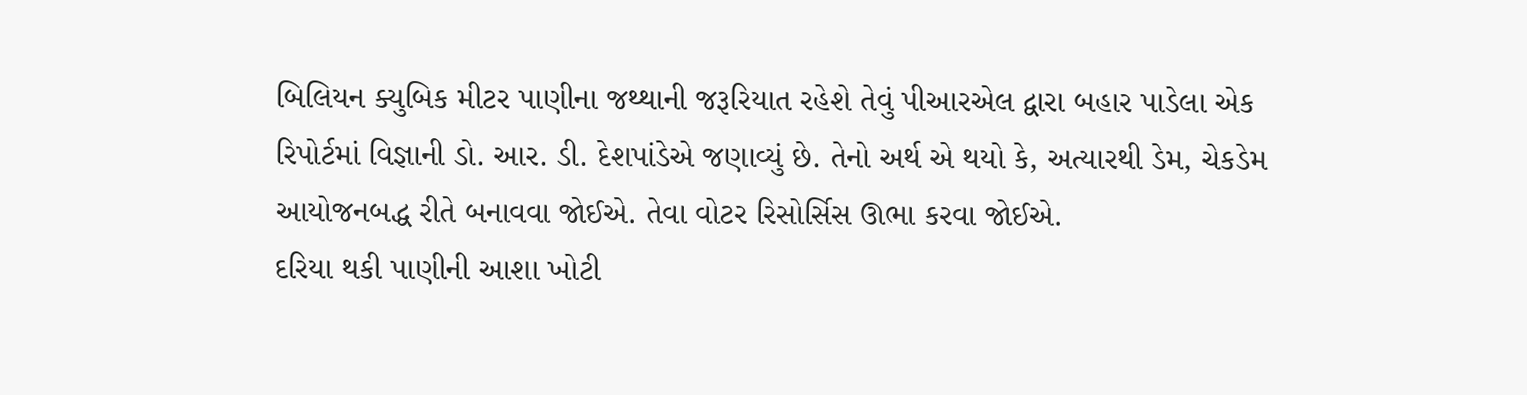બિલિયન ક્યુબિક મીટર પાણીના જથ્થાની જરૂરિયાત રહેશે તેવું પીઆરએલ દ્વારા બહાર પાડેલા એક રિપોર્ટમાં વિજ્ઞાની ડો. આર. ડી. દેશપાંડેએ જણાવ્યું છે. તેનો અર્થ એ થયો કે, અત્યારથી ડેમ, ચેકડેમ આયોજનબદ્ધ રીતે બનાવવા જોઈએ. તેવા વોટર રિસોર્સિસ ઊભા કરવા જોઈએ.
દરિયા થકી પાણીની આશા ખોટી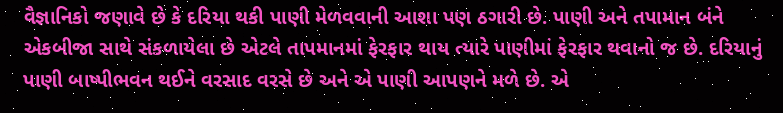વૈજ્ઞાનિકો જણાવે છે કે દરિયા થકી પાણી મેળવવાની આશા પણ ઠગારી છે. પાણી અને તપામાન બંને એકબીજા સાથે સંકળાયેલા છે એટલે તાપમાનમાં ફેરફાર થાય ત્યારે પાણીમાં ફેરફાર થવાનો જ છે. દરિયાનું પાણી બાષ્પીભવન થઈને વરસાદ વરસે છે અને એ પાણી આપણને મળે છે. એ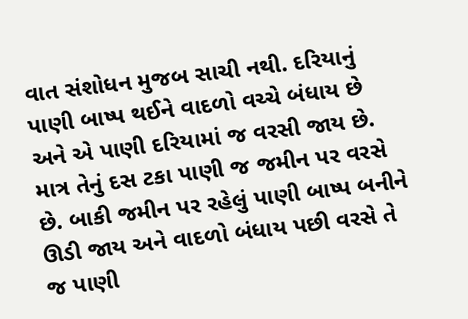વાત સંશોધન મુજબ સાચી નથી. દરિયાનું પાણી બાષ્પ થઈને વાદળો વચ્ચે બંધાય છે અને એ પાણી દરિયામાં જ વરસી જાય છે. માત્ર તેનું દસ ટકા પાણી જ જમીન પર વરસે છે. બાકી જમીન પર રહેલું પાણી બાષ્પ બનીને ઊડી જાય અને વાદળો બંધાય પછી વરસે તે જ પાણી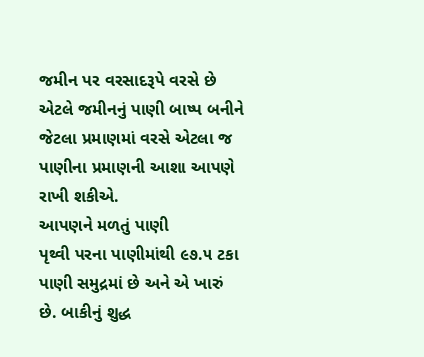જમીન પર વરસાદરૂપે વરસે છે એટલે જમીનનું પાણી બાષ્પ બનીને જેટલા પ્રમાણમાં વરસે એટલા જ પાણીના પ્રમાણની આશા આપણે રાખી શકીએ.
આપણને મળતું પાણી
પૃથ્વી પરના પાણીમાંથી ૯૭.૫ ટકા પાણી સમુદ્રમાં છે અને એ ખારું છે. બાકીનું શુદ્ધ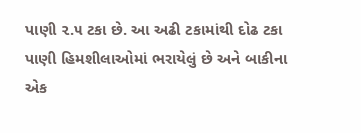પાણી ૨.૫ ટકા છે. આ અઢી ટકામાંથી દોઢ ટકા પાણી હિમશીલાઓમાં ભરાયેલું છે અને બાકીના એક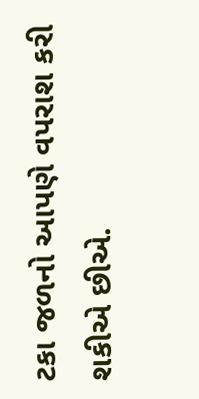ટકા જળનો આપણે વપરાશ કરી શકીએ છીએ.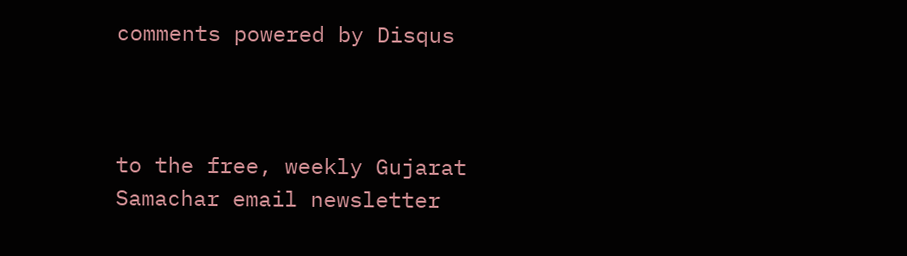comments powered by Disqus



to the free, weekly Gujarat Samachar email newsletter